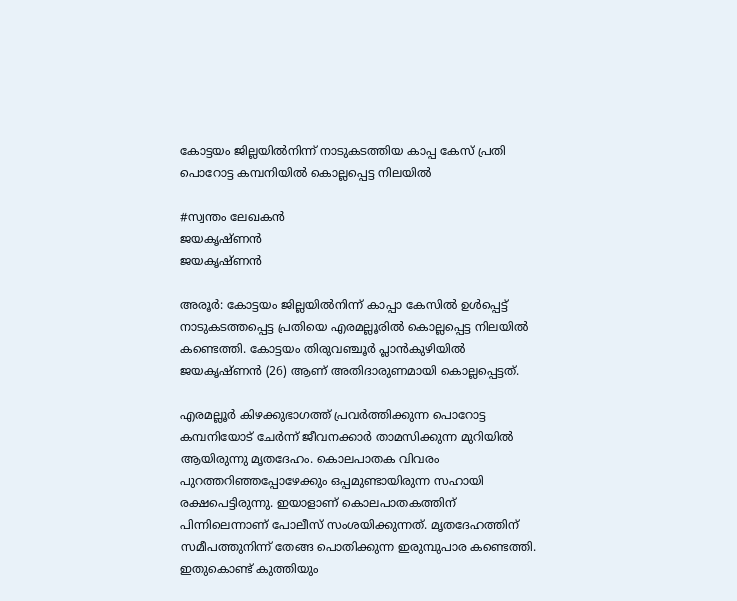കോട്ടയം ജില്ലയില്‍നിന്ന് നാടുകടത്തിയ കാപ്പ കേസ് പ്രതി പൊറോട്ട കമ്പനിയില്‍ കൊല്ലപ്പെട്ട നിലയില്‍

#സ്വന്തം ലേഖകന്‍
ജയകൃഷ്ണൻ
ജയകൃഷ്ണൻ

അരൂര്‍: കോട്ടയം ജില്ലയില്‍നിന്ന് കാപ്പാ കേസില്‍ ഉള്‍പ്പെട്ട് നാടുകടത്തപ്പെട്ട പ്രതിയെ എരമല്ലൂരില്‍ കൊല്ലപ്പെട്ട നിലയില്‍ കണ്ടെത്തി. കോട്ടയം തിരുവഞ്ചൂര്‍ പ്ലാന്‍കുഴിയില്‍ ജയകൃഷ്ണന്‍ (26) ആണ് അതിദാരുണമായി കൊല്ലപ്പെട്ടത്.

എരമല്ലൂര്‍ കിഴക്കുഭാഗത്ത് പ്രവര്‍ത്തിക്കുന്ന പൊറോട്ട കമ്പനിയോട് ചേര്‍ന്ന് ജീവനക്കാര്‍ താമസിക്കുന്ന മുറിയില്‍ ആയിരുന്നു മൃതദേഹം. കൊലപാതക വിവരം പുറത്തറിഞ്ഞപ്പോഴേക്കും ഒപ്പമുണ്ടായിരുന്ന സഹായി രക്ഷപെട്ടിരുന്നു. ഇയാളാണ് കൊലപാതകത്തിന് പിന്നിലെന്നാണ് പോലീസ് സംശയിക്കുന്നത്. മൃതദേഹത്തിന് സമീപത്തുനിന്ന് തേങ്ങ പൊതിക്കുന്ന ഇരുമ്പുപാര കണ്ടെത്തി. ഇതുകൊണ്ട് കുത്തിയും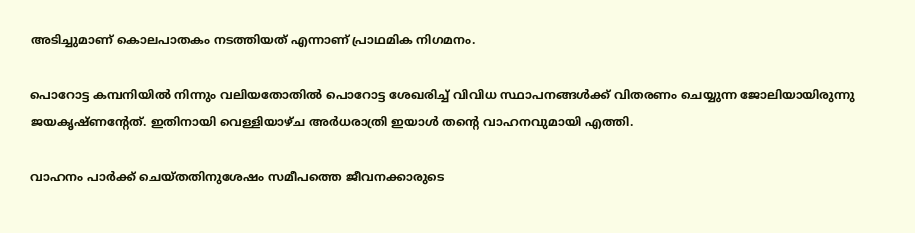അടിച്ചുമാണ് കൊലപാതകം നടത്തിയത് എന്നാണ് പ്രാഥമിക നിഗമനം.

പൊറോട്ട കമ്പനിയില്‍ നിന്നും വലിയതോതില്‍ പൊറോട്ട ശേഖരിച്ച് വിവിധ സ്ഥാപനങ്ങള്‍ക്ക് വിതരണം ചെയ്യുന്ന ജോലിയായിരുന്നു ജയകൃഷ്ണന്റേത്. ഇതിനായി വെള്ളിയാഴ്ച അര്‍ധരാത്രി ഇയാള്‍ തന്റെ വാഹനവുമായി എത്തി.

വാഹനം പാര്‍ക്ക് ചെയ്തതിനുശേഷം സമീപത്തെ ജീവനക്കാരുടെ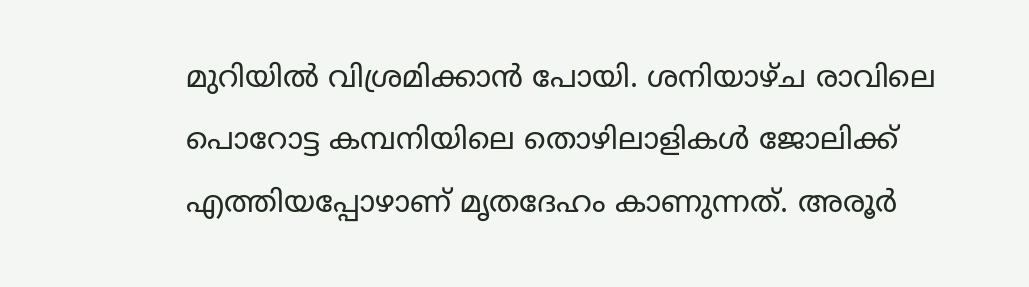മുറിയില്‍ വിശ്രമിക്കാന്‍ പോയി. ശനിയാഴ്ച രാവിലെ പൊറോട്ട കമ്പനിയിലെ തൊഴിലാളികള്‍ ജോലിക്ക് എത്തിയപ്പോഴാണ് മൃതദേഹം കാണുന്നത്. അരൂര്‍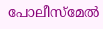പോലീസ്‌മേല്‍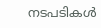നടപടികള്‍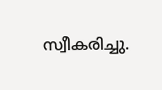സ്വീകരിച്ചു.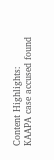Content Highlights: KAAPA case accused found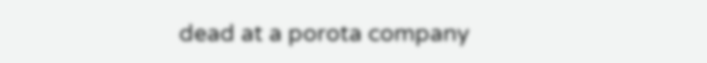dead at a porota company